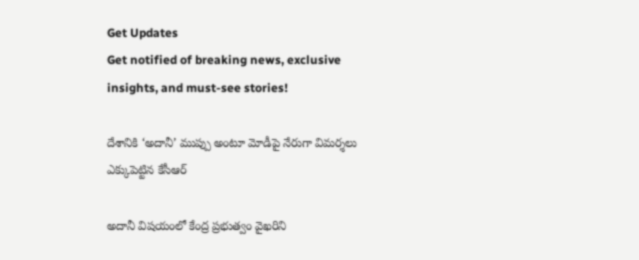Get Updates
Get notified of breaking news, exclusive insights, and must-see stories!

దేశానికి ‘అదానీ’ ముప్పు అంటూ మోడీపై నేరుగా విమర్శలు ఎక్కుపెట్టిన కేసీఆర్

అదానీ విషయంలో కేంద్ర ప్రభుత్వం వైఖరిని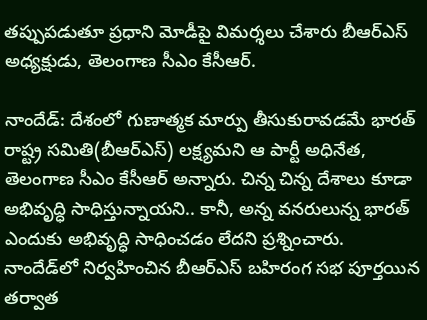తప్పుపడుతూ ప్రధాని మోడీపై విమర్శలు చేశారు బీఆర్ఎస్ అధ్యక్షుడు, తెలంగాణ సీఎం కేసీఆర్.

నాందేడ్: దేశంలో గుణాత్మక మార్పు తీసుకురావడమే భారత్ రాష్ట్ర సమితి(బీఆర్ఎస్) లక్ష్యమని ఆ పార్టీ అధినేత, తెలంగాణ సీఎం కేసీఆర్ అన్నారు. చిన్న చిన్న దేశాలు కూడా అభివృద్ధి సాధిస్తున్నాయని.. కానీ, అన్న వనరులున్న భారత్ ఎందుకు అభివృద్ధి సాధించడం లేదని ప్రశ్నించారు. నాందేడ్‌లో నిర్వహించిన బీఆర్ఎస్ బహిరంగ సభ పూర్తయిన తర్వాత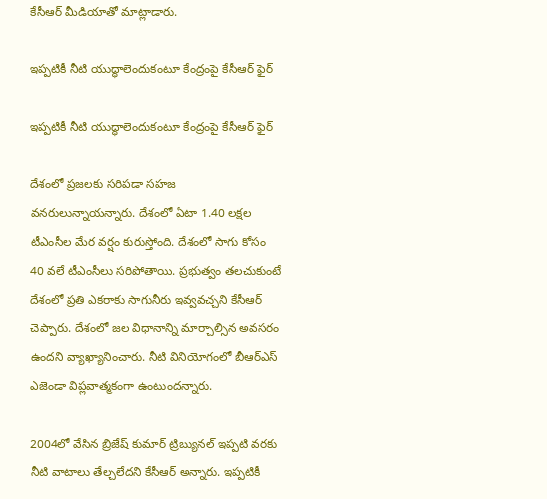కేసీఆర్ మీడియాతో మాట్లాడారు.

ఇప్పటికీ నీటి యుద్ధాలెందుకంటూ కేంద్రంపై కేసీఆర్ ఫైర్

ఇప్పటికీ నీటి యుద్ధాలెందుకంటూ కేంద్రంపై కేసీఆర్ ఫైర్

దేశంలో ప్రజలకు సరిపడా సహజ వనరులున్నాయన్నారు. దేశంలో ఏటా 1.40 లక్షల టీఎంసీల మేర వర్షం కురుస్తోంది. దేశంలో సాగు కోసం 40 వలే టీఎంసీలు సరిపోతాయి. ప్రభుత్వం తలచుకుంటే దేశంలో ప్రతి ఎకరాకు సాగునీరు ఇవ్వవచ్చని కేసీఆర్ చెప్పారు. దేశంలో జల విధానాన్ని మార్చాల్సిన అవసరం ఉందని వ్యాఖ్యానించారు. నీటి వినియోగంలో బీఆర్ఎస్ ఎజెండా విప్లవాత్మకంగా ఉంటుందన్నారు.

2004లో వేసిన బ్రిజేష్ కుమార్ ట్రిబ్యునల్ ఇప్పటి వరకు నీటి వాటాలు తేల్చలేదని కేసీఆర్ అన్నారు. ఇప్పటికీ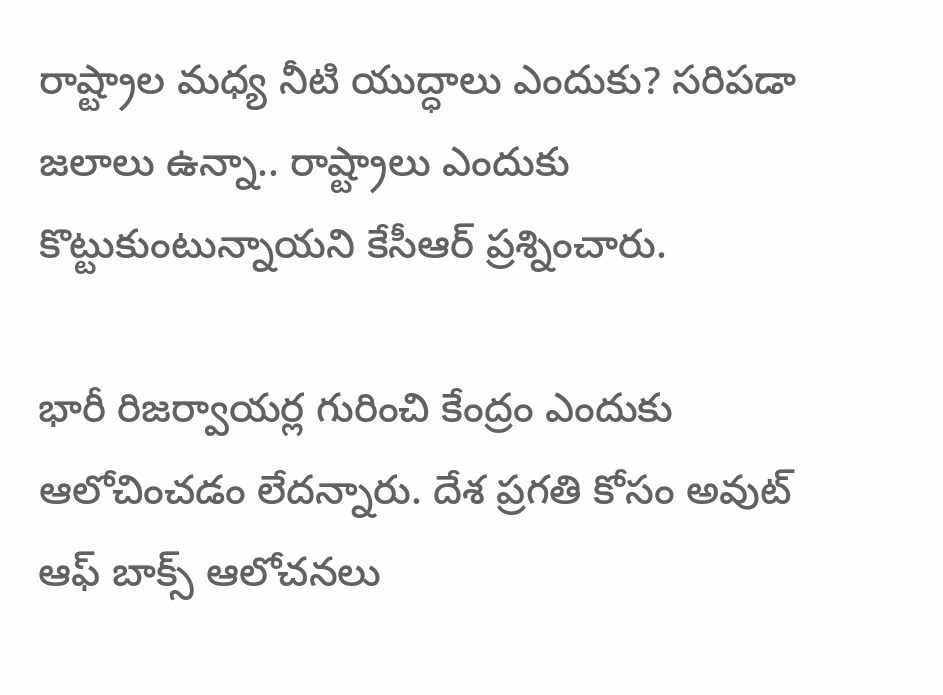రాష్ట్రాల మధ్య నీటి యుద్ధాలు ఎందుకు? సరిపడా జలాలు ఉన్నా.. రాష్ట్రాలు ఎందుకు కొట్టుకుంటున్నాయని కేసీఆర్ ప్రశ్నించారు.

భారీ రిజర్వాయర్ల గురించి కేంద్రం ఎందుకు ఆలోచించడం లేదన్నారు. దేశ ప్రగతి కోసం అవుట్ ఆఫ్ బాక్స్ ఆలోచనలు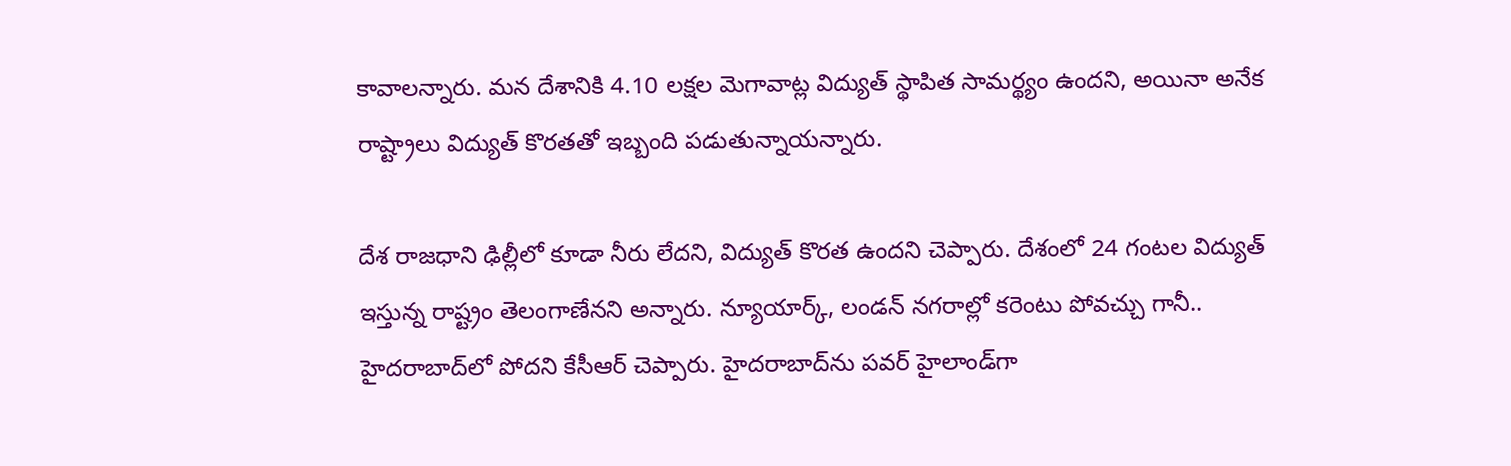కావాలన్నారు. మన దేశానికి 4.10 లక్షల మెగావాట్ల విద్యుత్ స్థాపిత సామర్థ్యం ఉందని, అయినా అనేక రాష్ట్రాలు విద్యుత్ కొరతతో ఇబ్బంది పడుతున్నాయన్నారు.

దేశ రాజధాని ఢిల్లీలో కూడా నీరు లేదని, విద్యుత్ కొరత ఉందని చెప్పారు. దేశంలో 24 గంటల విద్యుత్ ఇస్తున్న రాష్ట్రం తెలంగాణేనని అన్నారు. న్యూయార్క్, లండన్ నగరాల్లో కరెంటు పోవచ్చు గానీ.. హైదరాబాద్‌లో పోదని కేసీఆర్ చెప్పారు. హైదరాబాద్‌ను పవర్ హైలాండ్‌గా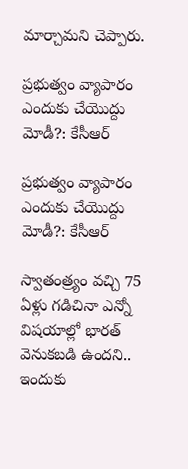మార్చామని చెప్పారు.

ప్రభుత్వం వ్యాపారం ఎందుకు చేయొద్దు మోడీ?: కేసీఆర్

ప్రభుత్వం వ్యాపారం ఎందుకు చేయొద్దు మోడీ?: కేసీఆర్

స్వాతంత్ర్యం వచ్చి 75 ఏళ్లు గడిచినా ఎన్నో విషయాల్లో భారత్ వెనుకబడి ఉందని.. ఇందుకు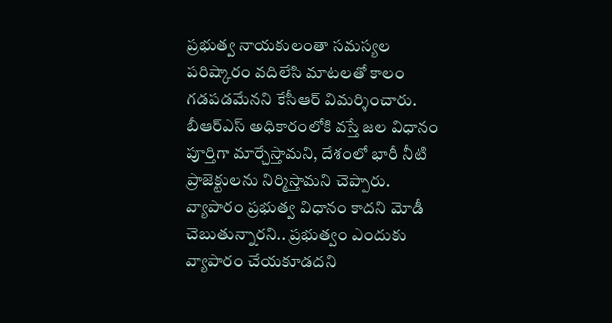ప్రభుత్వ నాయకులంతా సమస్యల పరిష్కారం వదిలేసి మాటలతో కాలం గడపడమేనని కేసీఆర్ విమర్శించారు. బీఆర్ఎస్ అధికారంలోకి వస్తే జల విధానం పూర్తిగా మార్చేస్తామని, దేశంలో భారీ నీటి ప్రాజెక్టులను నిర్మిస్తామని చెప్పారు. వ్యాపారం ప్రభుత్వ విధానం కాదని మోడీ చెబుతున్నారని.. ప్రభుత్వం ఎందుకు వ్యాపారం చేయకూడదని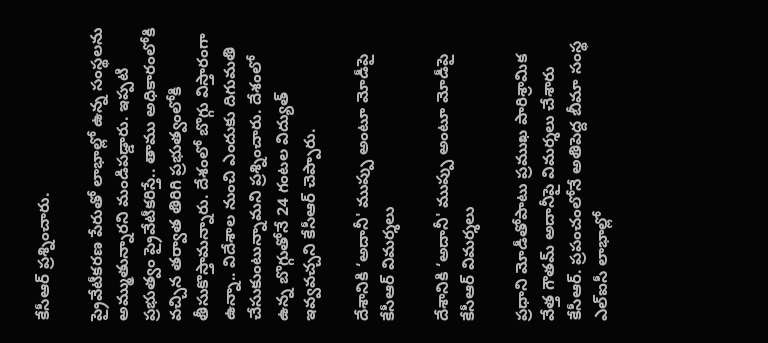కేసీఆర్ ప్రశ్నించారు.

ప్రైవేటీకరణ పేరుతో లాభాల్లో ఉన్న సంస్థలను అమ్ముతున్నారని మండిపడ్డారు. ఇప్పటి ప్రభుత్వం ప్రైవేటీకరిస్తే.. తాము అధికారంలోకి వచ్చిన తర్వాత తిరిగి ప్రభుత్వంలోకి తీసుకొస్తామన్నారు. దేశంలో బొగ్గు విస్తారంగా ఉన్నా.. విదేశాల నుంచి ఎందుకు దిగుమతి చేసుకుంటున్నామని ప్రశ్నించారు. దేశంలో ఉన్న బొగ్గుతోనే 24 గంటల విద్యుత్ ఇవ్వవచ్చని కేసీఆర్ చెప్పారు.

దేశానికి ‘అదానీ' ముప్పు అంటూ మోడీపై కేసీఆర్ విమర్శలు

దేశానికి ‘అదానీ' ముప్పు అంటూ మోడీపై కేసీఆర్ విమర్శలు

ప్రధాని మోడీతోపాటు ప్రముఖ పారిశ్రామిక వేత్త గౌతమ్ అదానీపై విమర్శలు చేశారు కేసీఆర్. ప్రపంచంలోనే అతిపెద్ద బీమా సంస్థ ఎల్ఐసీ లాభాల్లో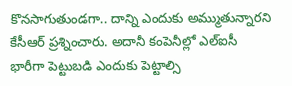కొనసాగుతుండగా.. దాన్ని ఎందుకు అమ్ముతున్నారని కేసీఆర్ ప్రశ్నించారు. అదానీ కంపెనీల్లో ఎల్ఐసీ భారీగా పెట్టుబడి ఎందుకు పెట్టాల్సి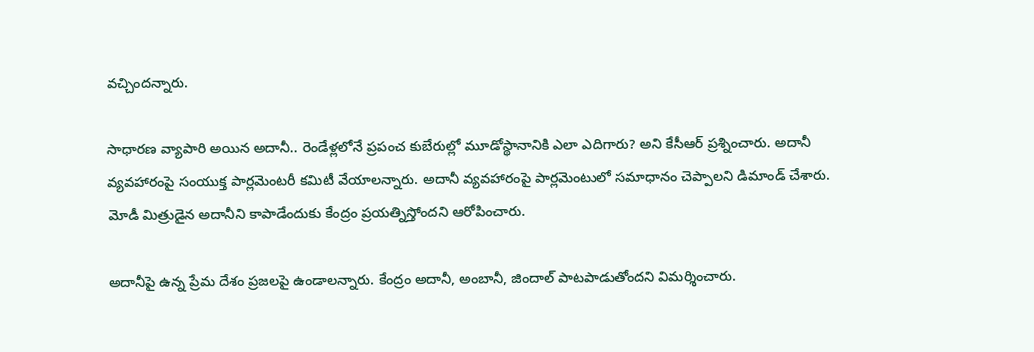వచ్చిందన్నారు.

సాధారణ వ్యాపారి అయిన అదానీ.. రెండేళ్లలోనే ప్రపంచ కుబేరుల్లో మూడోస్థానానికి ఎలా ఎదిగారు? అని కేసీఆర్ ప్రశ్నించారు. అదానీ వ్యవహారంపై సంయుక్త పార్లమెంటరీ కమిటీ వేయాలన్నారు. అదానీ వ్యవహారంపై పార్లమెంటులో సమాధానం చెప్పాలని డిమాండ్ చేశారు. మోడీ మిత్రుడైన అదానీని కాపాడేందుకు కేంద్రం ప్రయత్నిస్తోందని ఆరోపించారు.

అదానీపై ఉన్న ప్రేమ దేశం ప్రజలపై ఉండాలన్నారు. కేంద్రం అదానీ, అంబానీ, జిందాల్ పాటపాడుతోందని విమర్శించారు.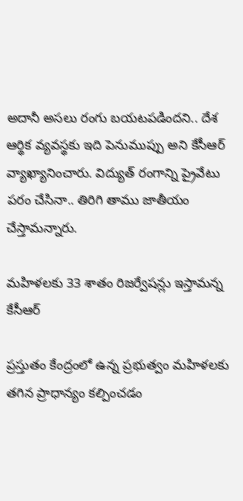అదానీ అసలు రంగు బయటపడిందని.. దేశ ఆర్థిక వ్యవస్థకు ఇది పెనుముప్పు అని కేసీఆర్ వ్యాఖ్యానించారు. విద్యుత్ రంగాన్ని ప్రైవేటు పరం చేసినా.. తిరిగి తాము జాతీయం చేస్తామన్నారు.

మహిళలకు 33 శాతం రిజర్వేషన్లు ఇస్తామన్న కేసీఆర్

ప్రస్తుతం కేంద్రంలో ఉన్న ప్రభుత్వం మహిళలకు తగిన ప్రాధాన్యం కల్పించడం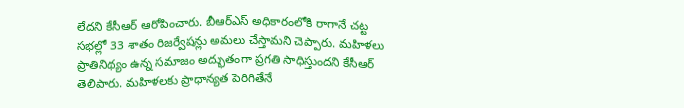లేదని కేసీఆర్ ఆరోపించారు. బీఆర్ఎస్ అధికారంలోకి రాగానే చట్ట సభల్లో 33 శాతం రిజర్వేషన్లు అమలు చేస్తామని చెప్పారు. మహిళలు ప్రాతినిథ్యం ఉన్న సమాజం అద్భుతంగా ప్రగతి సాధిస్తుందని కేసీఆర్ తెలిపారు. మహిళలకు ప్రాధాన్యత పెరిగితేనే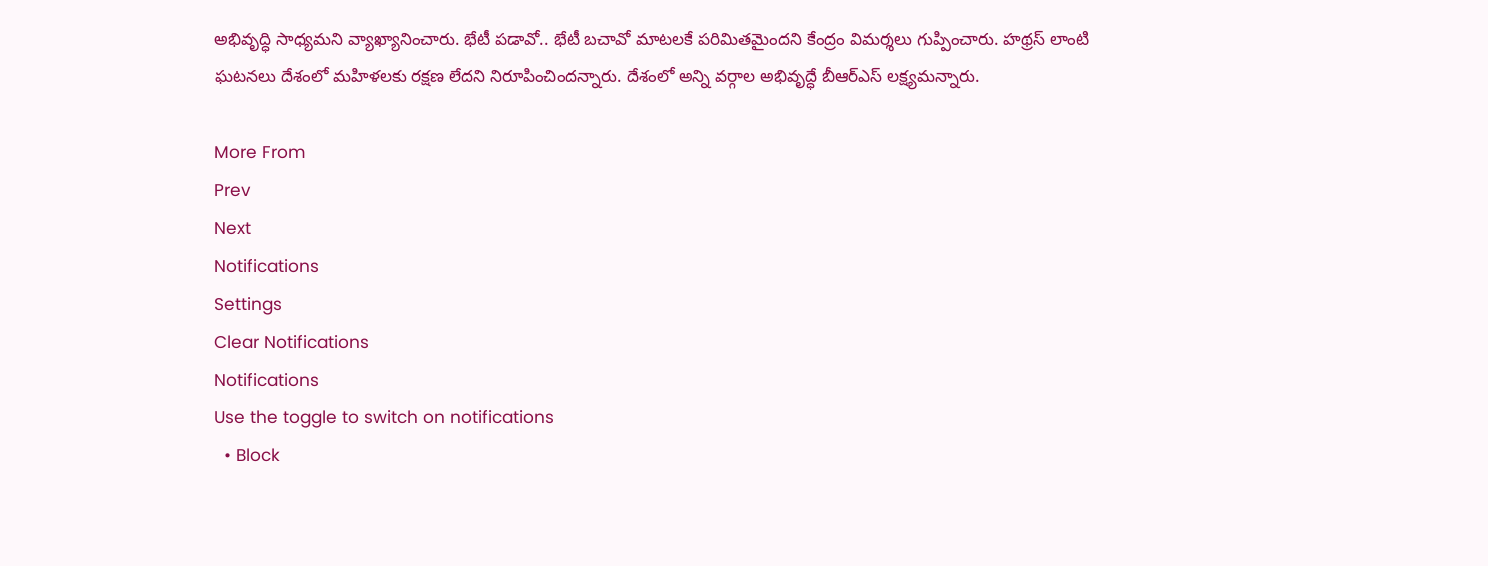అభివృద్ధి సాధ్యమని వ్యాఖ్యానించారు. భేటీ పడావో.. భేటీ బచావో మాటలకే పరిమితమైందని కేంద్రం విమర్శలు గుప్పించారు. హథ్రస్ లాంటి ఘటనలు దేశంలో మహిళలకు రక్షణ లేదని నిరూపించిందన్నారు. దేశంలో అన్ని వర్గాల అభివృద్ధే బీఆర్ఎస్ లక్ష్యమన్నారు.

More From
Prev
Next
Notifications
Settings
Clear Notifications
Notifications
Use the toggle to switch on notifications
  • Block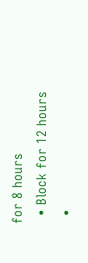for 8 hours
  • Block for 12 hours
  •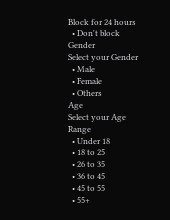Block for 24 hours
  • Don't block
Gender
Select your Gender
  • Male
  • Female
  • Others
Age
Select your Age Range
  • Under 18
  • 18 to 25
  • 26 to 35
  • 36 to 45
  • 45 to 55
  • 55+